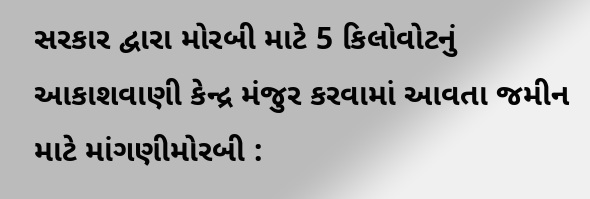સરકાર દ્વારા મોરબી માટે 5 કિલોવોટનું આકાશવાણી કેન્દ્ર મંજુર કરવામાં આવતા જમીન માટે માંગણીમોરબી :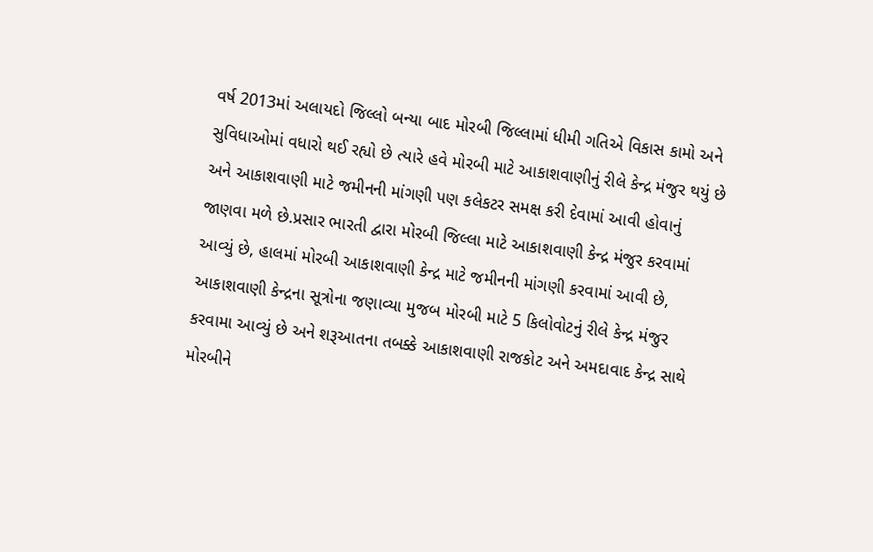વર્ષ 2013માં અલાયદો જિલ્લો બન્યા બાદ મોરબી જિલ્લામાં ધીમી ગતિએ વિકાસ કામો અને સુવિધાઓમાં વધારો થઈ રહ્યો છે ત્યારે હવે મોરબી માટે આકાશવાણીનું રીલે કેન્દ્ર મંજુર થયું છે અને આકાશવાણી માટે જમીનની માંગણી પણ કલેકટર સમક્ષ કરી દેવામાં આવી હોવાનું જાણવા મળે છે.પ્રસાર ભારતી દ્વારા મોરબી જિલ્લા માટે આકાશવાણી કેન્દ્ર મંજુર કરવામાં આવ્યું છે, હાલમાં મોરબી આકાશવાણી કેન્દ્ર માટે જમીનની માંગણી કરવામાં આવી છે, આકાશવાણી કેન્દ્રના સૂત્રોના જણાવ્યા મુજબ મોરબી માટે 5 કિલોવોટનું રીલે કેન્દ્ર મંજુર કરવામા આવ્યું છે અને શરૂઆતના તબક્કે આકાશવાણી રાજકોટ અને અમદાવાદ કેન્દ્ર સાથે મોરબીને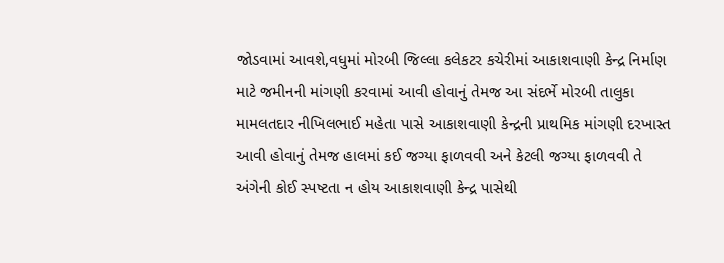જોડવામાં આવશે,વધુમાં મોરબી જિલ્લા કલેકટર કચેરીમાં આકાશવાણી કેન્દ્ર નિર્માણ માટે જમીનની માંગણી કરવામાં આવી હોવાનું તેમજ આ સંદર્ભે મોરબી તાલુકા મામલતદાર નીખિલભાઈ મહેતા પાસે આકાશવાણી કેન્દ્રની પ્રાથમિક માંગણી દરખાસ્ત આવી હોવાનું તેમજ હાલમાં કઈ જગ્યા ફાળવવી અને કેટલી જગ્યા ફાળવવી તે અંગેની કોઈ સ્પષ્ટતા ન હોય આકાશવાણી કેન્દ્ર પાસેથી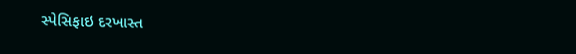સ્પેસિફાઇ દરખાસ્ત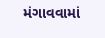મંગાવવામાં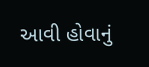આવી હોવાનું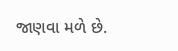જાણવા મળે છે.